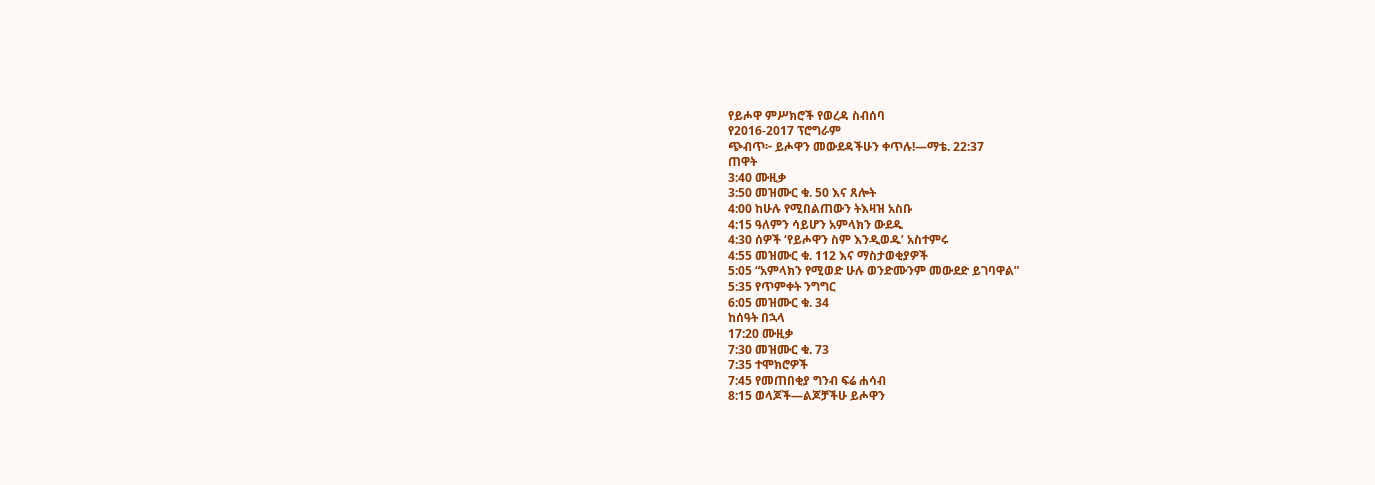የይሖዋ ምሥክሮች የወረዳ ስብሰባ
የ2016-2017 ፕሮግራም
ጭብጥ፦ ይሖዋን መውደዳችሁን ቀጥሉ!—ማቴ. 22:37
ጠዋት
3:40 ሙዚቃ
3:50 መዝሙር ቁ. 50 እና ጸሎት
4:00 ከሁሉ የሚበልጠውን ትእዛዝ አስቡ
4:15 ዓለምን ሳይሆን አምላክን ውደዱ
4:30 ሰዎች ‘የይሖዋን ስም እንዲወዱ’ አስተምሩ
4:55 መዝሙር ቁ. 112 እና ማስታወቂያዎች
5:05 “አምላክን የሚወድ ሁሉ ወንድሙንም መውደድ ይገባዋል”
5:35 የጥምቀት ንግግር
6:05 መዝሙር ቁ. 34
ከሰዓት በኋላ
17:20 ሙዚቃ
7:30 መዝሙር ቁ. 73
7:35 ተሞክሮዎች
7:45 የመጠበቂያ ግንብ ፍሬ ሐሳብ
8:15 ወላጆች—ልጆቻችሁ ይሖዋን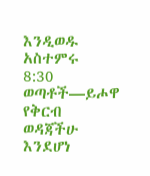እንዲወዱ አስተምሩ
8:30 ወጣቶች—ይሖዋ የቅርብ ወዳጃችሁ እንደሆነ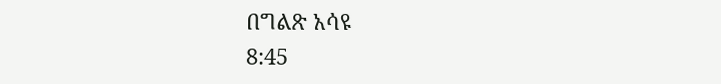በግልጽ አሳዩ
8:45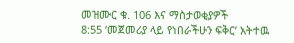መዝሙር ቁ. 106 እና ማስታወቂያዎች
8:55 ‘መጀመሪያ ላይ የነበራችሁን ፍቅር’ አትተዉ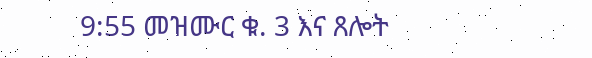9:55 መዝሙር ቁ. 3 እና ጸሎት